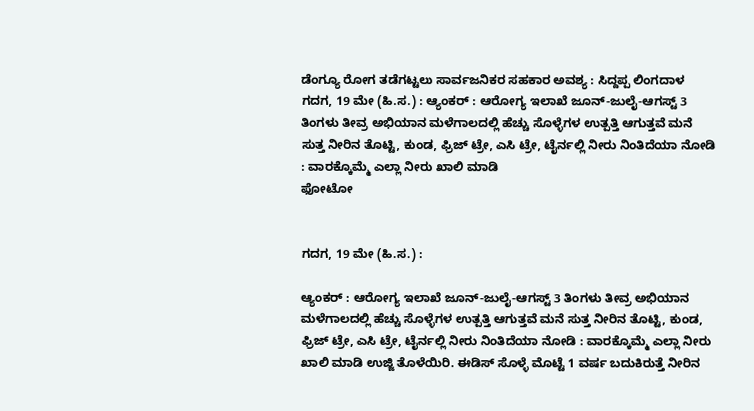ಡೆಂಗ್ಯೂ ರೋಗ ತಡೆಗಟ್ಟಲು ಸಾರ್ವಜನಿಕರ ಸಹಕಾರ ಅವಶ್ಯ : ಸಿದ್ದಪ್ಪ ಲಿಂಗದಾಳ
ಗದಗ, 19 ಮೇ (ಹಿ.ಸ.) : ಆ್ಯಂಕರ್ : ಆರೋಗ್ಯ ಇಲಾಖೆ ಜೂನ್-ಜುಲೈ-ಆಗಸ್ಟ್ 3 ತಿಂಗಳು ತೀವ್ರ ಅಭಿಯಾನ ಮಳೆಗಾಲದಲ್ಲಿ ಹೆಚ್ಚು ಸೊಳ್ಳೆಗಳ ಉತ್ಪತ್ತಿ ಆಗುತ್ತವೆ ಮನೆ ಸುತ್ತ ನೀರಿನ ತೊಟ್ಟಿ, ಕುಂಡ, ಫ್ರಿಜ್ ಟ್ರೇ, ಎಸಿ ಟ್ರೇ, ಟೈರ್ನಲ್ಲಿ ನೀರು ನಿಂತಿದೆಯಾ ನೋಡಿ : ವಾರಕ್ಕೊಮ್ಮೆ ಎಲ್ಲಾ ನೀರು ಖಾಲಿ ಮಾಡಿ
ಫೋಟೋ


ಗದಗ, 19 ಮೇ (ಹಿ.ಸ.) :

ಆ್ಯಂಕರ್ : ಆರೋಗ್ಯ ಇಲಾಖೆ ಜೂನ್-ಜುಲೈ-ಆಗಸ್ಟ್ 3 ತಿಂಗಳು ತೀವ್ರ ಅಭಿಯಾನ ಮಳೆಗಾಲದಲ್ಲಿ ಹೆಚ್ಚು ಸೊಳ್ಳೆಗಳ ಉತ್ಪತ್ತಿ ಆಗುತ್ತವೆ ಮನೆ ಸುತ್ತ ನೀರಿನ ತೊಟ್ಟಿ, ಕುಂಡ, ಫ್ರಿಜ್ ಟ್ರೇ, ಎಸಿ ಟ್ರೇ, ಟೈರ್ನಲ್ಲಿ ನೀರು ನಿಂತಿದೆಯಾ ನೋಡಿ : ವಾರಕ್ಕೊಮ್ಮೆ ಎಲ್ಲಾ ನೀರು ಖಾಲಿ ಮಾಡಿ ಉಜ್ಜಿ ತೊಳೆಯಿರಿ. ಈಡಿಸ್ ಸೊಳ್ಳೆ ಮೊಟ್ಟೆ 1 ವರ್ಷ ಬದುಕಿರುತ್ತೆ ನೀರಿನ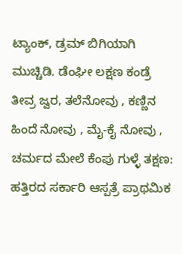ಟ್ಯಾಂಕ್, ಡ್ರಮ್ ಬಿಗಿಯಾಗಿ ಮುಚ್ಚಿಡಿ. ಡೆಂಘೀ ಲಕ್ಷಣ ಕಂಡ್ರೆ ತೀವ್ರ ಜ್ವರ, ತಲೆನೋವು , ಕಣ್ಣಿನ ಹಿಂದೆ ನೋವು , ಮೈ-ಕೈ ನೋವು , ಚರ್ಮದ ಮೇಲೆ ಕೆಂಪು ಗುಳ್ಳೆ ತಕ್ಷಣ: ಹತ್ತಿರದ ಸರ್ಕಾರಿ ಆಸ್ಪತ್ರೆ ಪ್ರಾಥಮಿಕ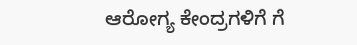ಆರೋಗ್ಯ ಕೇಂದ್ರಗಳಿಗೆ ಗೆ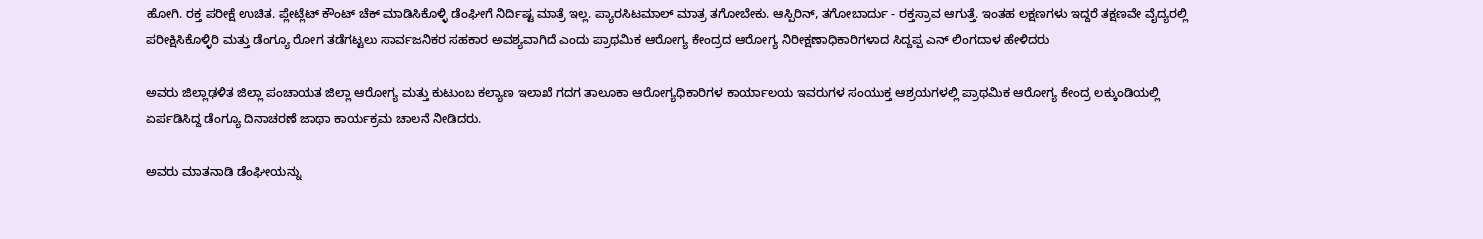ಹೋಗಿ. ರಕ್ತ ಪರೀಕ್ಷೆ ಉಚಿತ. ಪ್ಲೇಟ್ಲೆಟ್ ಕೌಂಟ್ ಚೆಕ್ ಮಾಡಿಸಿಕೊಳ್ಳಿ ಡೆಂಘೀಗೆ ನಿರ್ದಿಷ್ಟ ಮಾತ್ರೆ ಇಲ್ಲ. ಪ್ಯಾರಸಿಟಮಾಲ್ ಮಾತ್ರ ತಗೋಬೇಕು. ಆಸ್ಪಿರಿನ್, ತಗೋಬಾರ್ದು - ರಕ್ತಸ್ರಾವ ಆಗುತ್ತೆ. ಇಂತಹ ಲಕ್ಷಣಗಳು ಇದ್ದರೆ ತಕ್ಷಣವೇ ವೈದ್ಯರಲ್ಲಿ ಪರೀಕ್ಷಿಸಿಕೊಳ್ಳಿರಿ ಮತ್ತು ಡೆಂಗ್ಯೂ ರೋಗ ತಡೆಗಟ್ಟಲು ಸಾರ್ವಜನಿಕರ ಸಹಕಾರ ಅವಶ್ಯವಾಗಿದೆ ಎಂದು ಪ್ರಾಥಮಿಕ ಆರೋಗ್ಯ ಕೇಂದ್ರದ ಆರೋಗ್ಯ ನಿರೀಕ್ಷಣಾಧಿಕಾರಿಗಳಾದ ಸಿದ್ದಪ್ಪ ಎನ್ ಲಿಂಗದಾಳ ಹೇಳಿದರು

ಅವರು ಜಿಲ್ಲಾಢಳಿತ ಜಿಲ್ಲಾ ಪಂಚಾಯತ ಜಿಲ್ಲಾ ಆರೋಗ್ಯ ಮತ್ತು ಕುಟುಂಬ ಕಲ್ಯಾಣ ಇಲಾಖೆ ಗದಗ ತಾಲೂಕಾ ಆರೋಗ್ಯಧಿಕಾರಿಗಳ ಕಾರ್ಯಾಲಯ ಇವರುಗಳ ಸಂಯುಕ್ತ ಆಶ್ರಯಗಳಲ್ಲಿ ಪ್ರಾಥಮಿಕ ಆರೋಗ್ಯ ಕೇಂದ್ರ ಲಕ್ಕುಂಡಿಯಲ್ಲಿ ಏರ್ಪಡಿಸಿದ್ದ ಡೆಂಗ್ಯೂ ದಿನಾಚರಣೆ ಜಾಥಾ ಕಾರ್ಯಕ್ರಮ ಚಾಲನೆ ನೀಡಿದರು.

ಅವರು ಮಾತನಾಡಿ ಡೆಂಘೀಯನ್ನು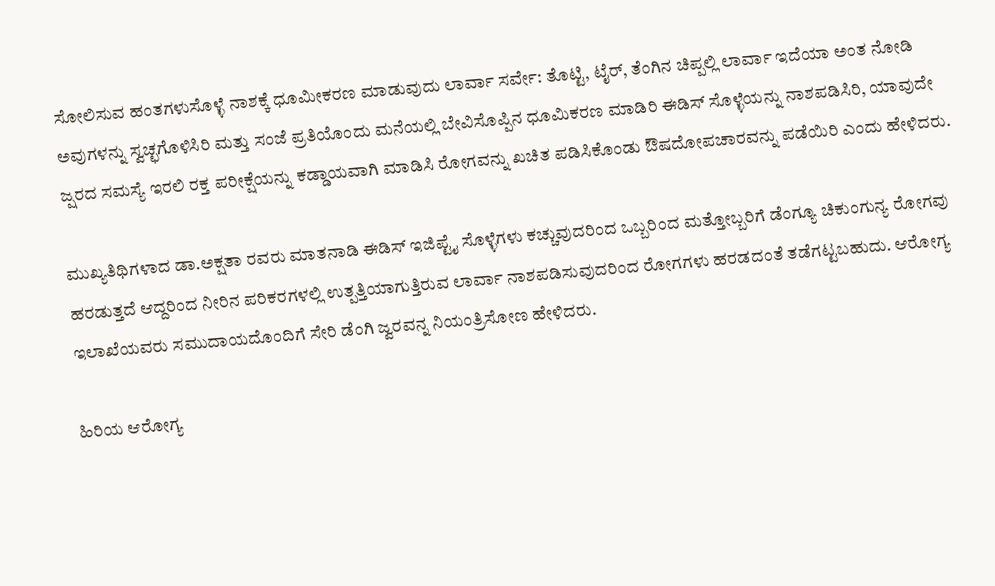ಸೋಲಿಸುವ ಹಂತಗಳುಸೊಳ್ಳೆ ನಾಶಕ್ಕೆ ಧೂಮೀಕರಣ ಮಾಡುವುದು ಲಾರ್ವಾ ಸರ್ವೇ: ತೊಟ್ಟಿ, ಟೈರ್, ತೆಂಗಿನ ಚಿಪ್ಪಲ್ಲಿ ಲಾರ್ವಾ ಇದೆಯಾ ಅಂತ ನೋಡಿ ಅವುಗಳನ್ನು ಸ್ವಚ್ಛಗೊಳಿಸಿರಿ ಮತ್ತು ಸಂಜೆ ಪ್ರತಿಯೊಂದು ಮನೆಯಲ್ಲಿ ಬೇವಿಸೊಪ್ಪಿನ ಧೂಮಿಕರಣ ಮಾಡಿರಿ ಈಡಿಸ್ ಸೊಳ್ಳೆಯನ್ನು ನಾಶಪಡಿಸಿರಿ, ಯಾವುದೇ ಜ್ಷರದ ಸಮಸ್ಯೆ ಇರಲಿ ರಕ್ತ ಪರೀಕ್ಷೆಯನ್ನು ಕಡ್ಡಾಯವಾಗಿ ಮಾಡಿಸಿ ರೋಗವನ್ನು ಖಚಿತ ಪಡಿಸಿಕೊಂಡು ಔಷದೋಪಚಾರವನ್ನು ಪಡೆಯಿರಿ ಎಂದು ಹೇಳಿದರು.

ಮುಖ್ಯತಿಥಿಗಳಾದ ಡಾ.ಅಕ್ಷತಾ ರವರು ಮಾತನಾಡಿ ಈಡಿಸ್ ಇಜಿಪ್ಟೈ ಸೊಳ್ಳೆಗಳು ಕಚ್ಚುವುದರಿಂದ ಒಬ್ಬರಿಂದ ಮತ್ತೋಬ್ಬರಿಗೆ ಡೆಂಗ್ಯೂ ಚಿಕುಂಗುನ್ಯ ರೋಗವು ಹರಡುತ್ತದೆ ಆದ್ದರಿಂದ ನೀರಿನ ಪರಿಕರಗಳಲ್ಲಿ ಉತ್ಪತ್ತಿಯಾಗುತ್ತಿರುವ ಲಾರ್ವಾ ನಾಶಪಡಿಸುವುದರಿಂದ ರೋಗಗಳು ಹರಡದಂತೆ ತಡೆಗಟ್ಟಬಹುದು. ಆರೋಗ್ಯ ಇಲಾಖೆಯವರು ಸಮುದಾಯದೊಂದಿಗೆ ಸೇರಿ ಡೆಂಗಿ ಜ್ವರವನ್ನ ನಿಯಂತ್ರಿಸೋಣ ಹೇಳಿದರು.

ಹಿರಿಯ ಆರೋಗ್ಯ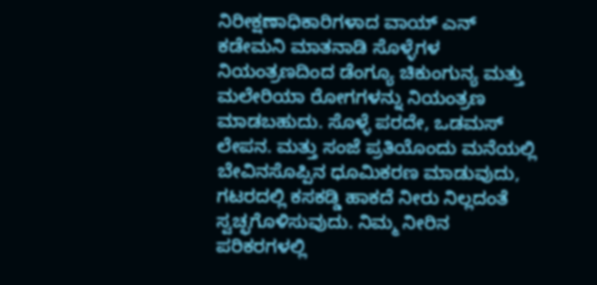ನಿರೀಕ್ಷಣಾಧಿಕಾರಿಗಳಾದ ವಾಯ್ ಎನ್ ಕಡೇಮನಿ ಮಾತನಾಡಿ ಸೊಳ್ಳೆಗಳ ನಿಯಂತ್ರಣದಿಂದ ಡೆಂಗ್ಯೂ ಚಿಕುಂಗುನ್ಯ ಮತ್ತು ಮಲೇರಿಯಾ ರೋಗಗಳನ್ನು ನಿಯಂತ್ರಣ ಮಾಡಬಹುದು. ಸೊಳ್ಳೆ ಪರದೇ, ಒಡಮಸ್ ಲೇಪನ. ಮತ್ತು ಸಂಜೆ ಪ್ರತಿಯೊಂದು ಮನೆಯಲ್ಲಿ ಬೇವಿನಸೊಪ್ಪಿನ ಧೂಮಿಕರಣ ಮಾಡುವುದು, ಗಟರದಲ್ಲಿ ಕಸಕಡ್ಡಿ ಹಾಕದೆ ನೀರು ನಿಲ್ಲದಂತೆ ಸ್ವಚ್ಛಗೊಳಿಸುವುದು. ನಿಮ್ಮ ನೀರಿನ ಪರಿಕರಗಳಲ್ಲಿ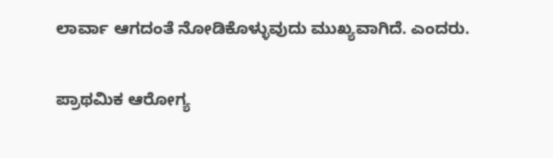ಲಾರ್ವಾ ಆಗದಂತೆ ನೋಡಿಕೊಳ್ಳುವುದು ಮುಖ್ಯವಾಗಿದೆ. ಎಂದರು.

ಪ್ರಾಥಮಿಕ ಆರೋಗ್ಯ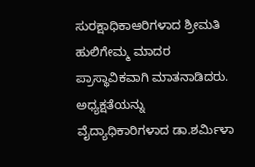ಸುರಕ್ಷಾಧಿಕಾಆರಿಗಳಾದ ಶ್ರೀಮತಿ ಹುಲಿಗೇಮ್ಮ ಮಾದರ ಪ್ರಾಸ್ಥಾವಿಕವಾಗಿ ಮಾತನಾಡಿದರು. ಅಧ್ಯಕ್ಷತೆಯನ್ನು ವೈದ್ಯಾಧಿಕಾರಿಗಳಾದ ಡಾ.ಶರ್ಮಿಳಾ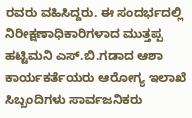ರವರು ವಹಿಸಿದ್ದರು. ಈ ಸಂದರ್ಭದಲ್ಲಿ ನಿರೀಕ್ಷಣಾಧಿಕಾರಿಗಳಾದ ಮುತ್ತಪ್ಪ ಹಟ್ಟಿಮನಿ ಎಸ್.ಬಿ.ಗಡಾದ ಆಶಾ ಕಾರ್ಯಕರ್ತೆಯರು ಆರೋಗ್ಯ ಇಲಾಖೆ ಸಿಬ್ಬಂದಿಗಳು ಸಾರ್ವಜನಿಕರು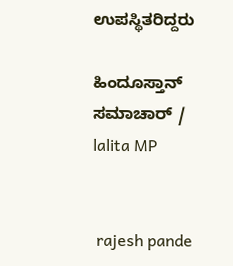ಉಪಸ್ಥಿತರಿದ್ದರು

ಹಿಂದೂಸ್ತಾನ್ ಸಮಾಚಾರ್ / lalita MP


 rajesh pande